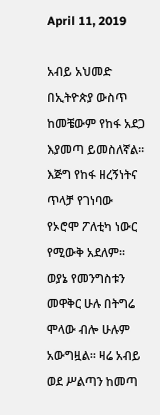April 11, 2019

አብይ አህመድ በኢትዮጵያ ውስጥ ከመቼውም የከፋ አደጋ እያመጣ ይመስለኛል፡፡ እጅግ የከፋ ዘረኝነትና ጥላቻ የገነባው የኦሮሞ ፖለቲካ ነውር የሚውቅ አደለም፡፡ ወያኔ የመንግስቱን መዋቅር ሁሉ በትግሬ ሞላው ብሎ ሁሉም አውግዟል፡፡ ዛሬ አብይ ወደ ሥልጣን ከመጣ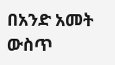በአንድ አመት ውስጥ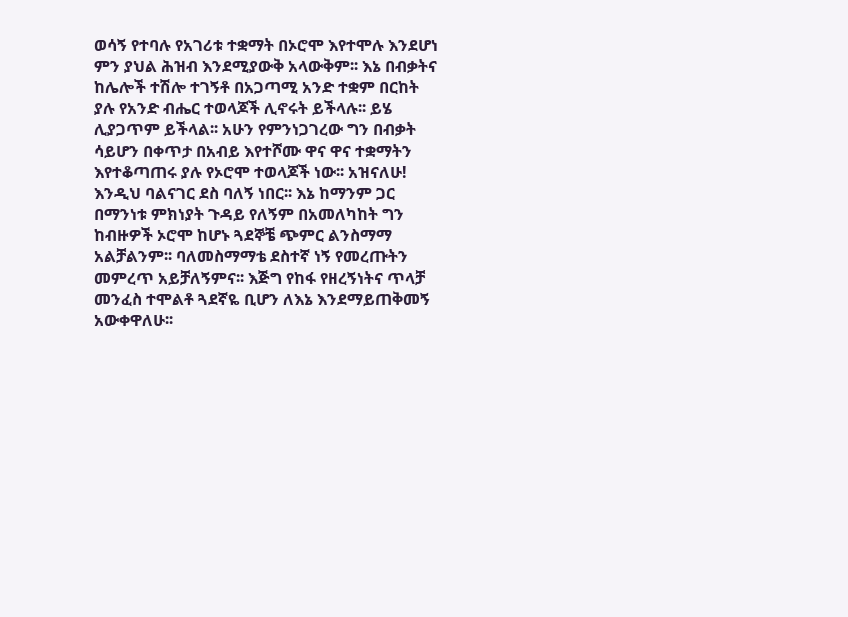ወሳኝ የተባሉ የአገሪቱ ተቋማት በኦሮሞ እየተሞሉ እንደሆነ ምን ያህል ሕዝብ እንደሚያውቅ አላውቅም፡፡ እኔ በብቃትና ከሌሎች ተሽሎ ተገኝቶ በአጋጣሚ አንድ ተቋም በርከት ያሉ የአንድ ብሔር ተወላጆች ሊኖሩት ይችላሉ፡፡ ይሄ ሊያጋጥም ይችላል፡፡ አሁን የምንነጋገረው ግን በብቃት ሳይሆን በቀጥታ በአብይ እየተሾሙ ዋና ዋና ተቋማትን እየተቆጣጠሩ ያሉ የኦሮሞ ተወላጆች ነው፡፡ አዝናለሁ! እንዲህ ባልናገር ደስ ባለኝ ነበር፡፡ እኔ ከማንም ጋር በማንነቱ ምክነያት ጉዳይ የለኝም በአመለካከት ግን ከብዙዎች ኦሮሞ ከሆኑ ጓደኞቼ ጭምር ልንስማማ አልቻልንም፡፡ ባለመስማማቴ ደስተኛ ነኝ የመረጡትን መምረጥ አይቻለኝምና፡፡ እጅግ የከፋ የዘረኝነትና ጥላቻ መንፈስ ተሞልቶ ጓደኛዬ ቢሆን ለእኔ እንደማይጠቅመኝ አውቀዋለሁ፡፡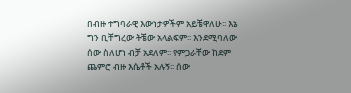በብዙ ተግባራዊ እውነታዎችም አይቼዋለሁ፡፡ እኔ ግን ቢቸግረው ትቼው አላልፍም፡፡ እንደሚባለው ሰው ስለሆነ ብቻ አደለም፡፡ የምጋራቸው ከደም ጨምሮ ብዙ እሴቶች አሉኝ፡፡ ሰው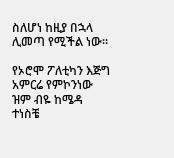ስለሆነ ከዚያ በኋላ ሊመጣ የሚችል ነው፡፡

የኦሮሞ ፖለቲካን እጅግ አምርሬ የምኮንነው ዝም ብዬ ከሜዳ ተነስቼ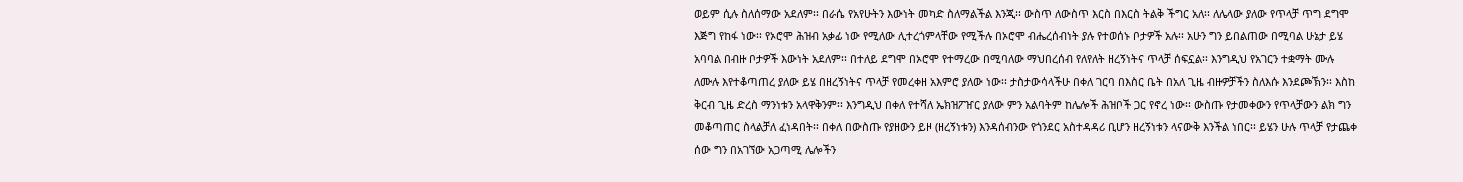ወይም ሲሉ ስለሰማው አደለም፡፡ በራሴ የአየሁትን እውነት መካድ ስለማልችል እንጂ፡፡ ውስጥ ለውስጥ እርስ በእርስ ትልቅ ችግር አለ፡፡ ለሌላው ያለው የጥላቻ ጥግ ደግሞ እጅግ የከፋ ነው፡፡ የኦሮሞ ሕዝብ አቃፊ ነው የሚለው ሊተረጎምላቸው የሚችሉ በኦሮሞ ብሔረሰብነት ያሉ የተወሰኑ ቦታዎች አሉ፡፡ አሁን ግን ይበልጠው በሚባል ሁኔታ ይሄ አባባል በብዙ ቦታዎች እውነት አደለም፡፡ በተለይ ደግሞ በኦሮሞ የተማረው በሚባለው ማህበረሰብ የለየለት ዘረኝነትና ጥላቻ ሰፍኗል፡፡ እንግዲህ የአገርን ተቋማት ሙሉ ለሙሉ እየተቆጣጠረ ያለው ይሄ በዘረኝነትና ጥላቻ የመረቀዘ አእምሮ ያለው ነው፡፡ ታስታውሳላችሁ በቀለ ገርባ በእስር ቤት በአለ ጊዜ ብዙዎቻችን ስለእሱ እንደጮኽን፡፡ እስከ ቅርብ ጊዜ ድረስ ማንነቱን አላዋቅንም፡፡ እንግዲህ በቀለ የተሻለ ኤክዝፖዠር ያለው ምን አልባትም ከሌሎች ሕዝቦች ጋር የኖረ ነው፡፡ ውስጡ የታመቀውን የጥላቻውን ልክ ግን መቆጣጠር ስላልቻለ ፈነዳበት፡፡ በቀለ በውስጡ የያዘውን ይዞ (ዘረኝነቱን) እንዳሰብንው የጎንደር አስተዳዳሪ ቢሆን ዘረኝነቱን ላናውቅ እንችል ነበር፡፡ ይሄን ሁሉ ጥላቻ የታጨቀ ሰው ግን በአገኘው አጋጣሚ ሌሎችን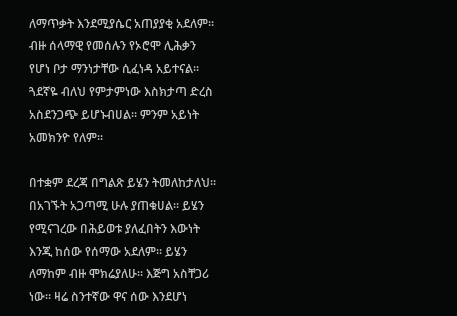ለማጥቃት እንደሚያሴር አጠያያቂ አደለም፡፡ ብዙ ሰላማዊ የመሰሉን የኦሮሞ ሊሕቃን የሆነ ቦታ ማንነታቸው ሲፈነዳ አይተናል፡፡ ጓደኛዬ ብለህ የምታምነው እስክታጣ ድረስ አስደንጋጭ ይሆኑብሀል፡፡ ምንም አይነት አመክንዮ የለም፡፡

በተቋም ደረጃ በግልጽ ይሄን ትመለከታለህ፡፡ በአገኙት አጋጣሚ ሁሉ ያጠቁሀል፡፡ ይሄን የሚናገረው በሕይወቱ ያለፈበትን እውነት እንጂ ከሰው የሰማው አደለም፡፡ ይሄን ለማከም ብዙ ሞክሬያለሁ፡፡ እጅግ አስቸጋሪ ነው፡፡ ዛሬ ስንተኛው ዋና ሰው እንደሆነ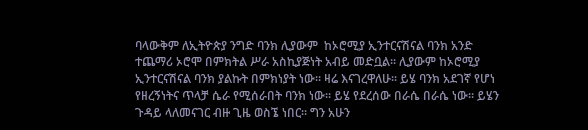ባላውቅም ለኢትዮጵያ ንግድ ባንክ ሊያውም  ከኦሮሚያ ኢንተርናሽናል ባንክ አንድ ተጨማሪ ኦሮሞ በምክትል ሥራ አስኪያጅነት አብይ መድቧል፡፡ ሊያውም ከኦሮሚያ ኢንተርናሽናል ባንክ ያልኩት በምክነያት ነው፡፡ ዛሬ እናገረዋለሁ፡፡ ይሄ ባንክ አደገኛ የሆነ የዘረኝነትና ጥላቻ ሴራ የሚሰራበት ባንክ ነው፡፡ ይሄ የደረሰው በራሴ በራሴ ነው፡፡ ይሄን ጉዳይ ላለመናገር ብዙ ጊዜ ወስኜ ነበር፡፡ ግን አሁን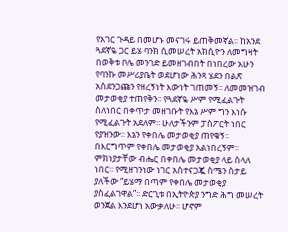የአገር ጉዳይ በመሆኑ መናገሩ ይጠቅመኛል፡፡ ከአንደ ጓደኛዬ ጋር ይሄ ባንክ ሲመሠረት አክሲዮን ለመግዛት በወቅቱ ቦሌ መንገድ ይመዘገብበት በነበረው አሁን የባንኩ መሥሪያቤት ወደሆነው ሕንጻ ሄደን በልጽ አስደንጋጩን የዘረኝነት እውነት ገጠመኝ፡፡ ለመመዝገብ መታወቂያ ተጠየቅን፡፡ የጓደኛዬ ሥም የሚፈልጉት ስለነበር በቀጥታ መዘገቡት የእኔ ሥም ግን እነሱ የሚፈልጉት አደለም፡፡ ሁለታችንም ፓስፖርት ነበር የያዝንው፡፡ እኔን የቀበሌ መታወቂያ ጠየቁኝ፡፡ በእርግጥም የቀበሌ መታወቂያ አልነበረኝም፡፡ ምክነያታቸው ብሔር በቀበሌ መታወቂያ ላይ ስላለ ነበር፡፡ የሚዘገንነው ነገር አስተናጋጇ ስሜን ስታይ ያለችው “ይሄማ በጣም የቀበሌ መታወቂያ ያስፈልገዋል”፡፡ ድርጊቱ በኢትዮጵያ ንግድ ሕግ መሠረት ወንጀል እንደሆነ አውቃለሁ፡፡ ሆኖም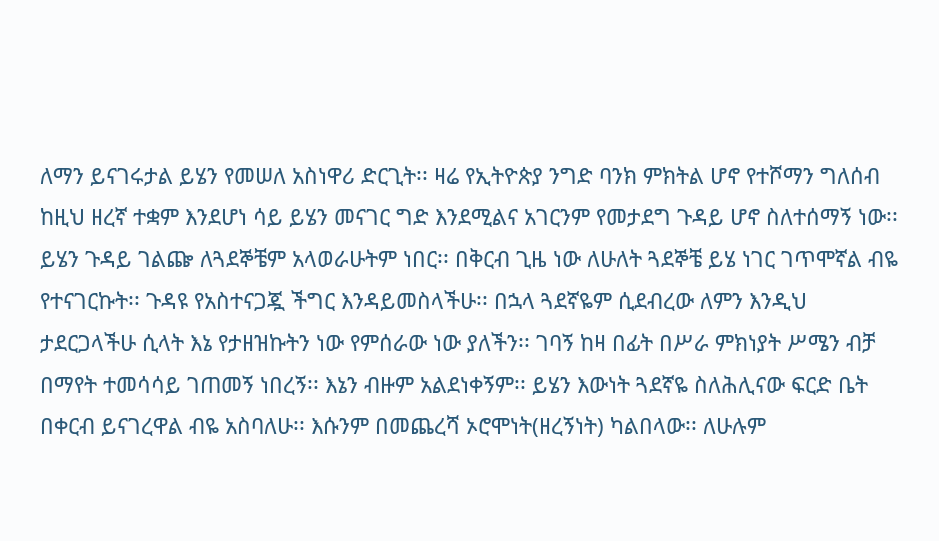ለማን ይናገሩታል ይሄን የመሠለ አስነዋሪ ድርጊት፡፡ ዛሬ የኢትዮጵያ ንግድ ባንክ ምክትል ሆኖ የተሾማን ግለሰብ ከዚህ ዘረኛ ተቋም እንደሆነ ሳይ ይሄን መናገር ግድ እንደሚልና አገርንም የመታደግ ጉዳይ ሆኖ ስለተሰማኝ ነው፡፡ ይሄን ጉዳይ ገልጬ ለጓደኞቼም አላወራሁትም ነበር፡፡ በቅርብ ጊዜ ነው ለሁለት ጓደኞቼ ይሄ ነገር ገጥሞኛል ብዬ የተናገርኩት፡፡ ጉዳዩ የአስተናጋጇ ችግር እንዳይመስላችሁ፡፡ በኋላ ጓደኛዬም ሲደብረው ለምን እንዲህ ታደርጋላችሁ ሲላት እኔ የታዘዝኩትን ነው የምሰራው ነው ያለችን፡፡ ገባኝ ከዛ በፊት በሥራ ምክነያት ሥሜን ብቻ በማየት ተመሳሳይ ገጠመኝ ነበረኝ፡፡ እኔን ብዙም አልደነቀኝም፡፡ ይሄን እውነት ጓደኛዬ ስለሕሊናው ፍርድ ቤት በቀርብ ይናገረዋል ብዬ አስባለሁ፡፡ እሱንም በመጨረሻ ኦሮሞነት(ዘረኝነት) ካልበላው፡፡ ለሁሉም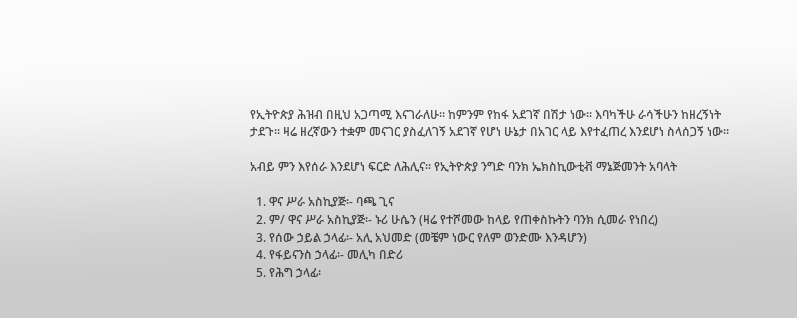የኢትዮጵያ ሕዝብ በዚህ አጋጣሚ እናገራለሁ፡፡ ከምንም የከፋ አደገኛ በሽታ ነው፡፡ እባካችሁ ራሳችሁን ከዘረኝነት ታደጉ፡፡ ዛሬ ዘረኛውን ተቋም መናገር ያስፈለገኝ አደገኛ የሆነ ሁኔታ በአገር ላይ እየተፈጠረ እንደሆነ ስላሰጋኝ ነው፡፡

አብይ ምን እየሰራ እንደሆነ ፍርድ ለሕሊና፡፡ የኢትዮጵያ ንግድ ባንክ ኤክስኪውቲቭ ማኔጅመንት አባላት

  1. ዋና ሥራ አስኪያጅ፡- ባጫ ጊና
  2. ም/ ዋና ሥራ አስኪያጅ፡- ኑሪ ሁሴን (ዛሬ የተሾመው ከላይ የጠቀስኩትን ባንክ ሲመራ የነበረ)
  3. የሰው ኃይል ኃላፊ፡- አሊ አህመድ (መቼም ነውር የለም ወንድሙ እንዳሆን)
  4. የፋይናንስ ኃላፊ፡- መሊካ በድሪ
  5. የሕግ ኃላፊ፡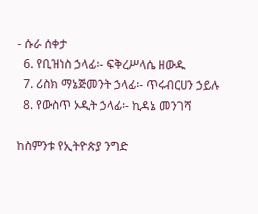- ሱራ ሰቀታ
  6. የቢዝነስ ኃላፊ፡- ፍቅረሥላሴ ዘውዱ
  7. ሪስክ ማኔጅመንት ኃላፊ፡- ጥሩብርሀን ኃይሉ
  8. የውስጥ ኦዲት ኃላፊ፡- ኪዳኔ መንገሻ

ከስምንቱ የኢትዮጵያ ንግድ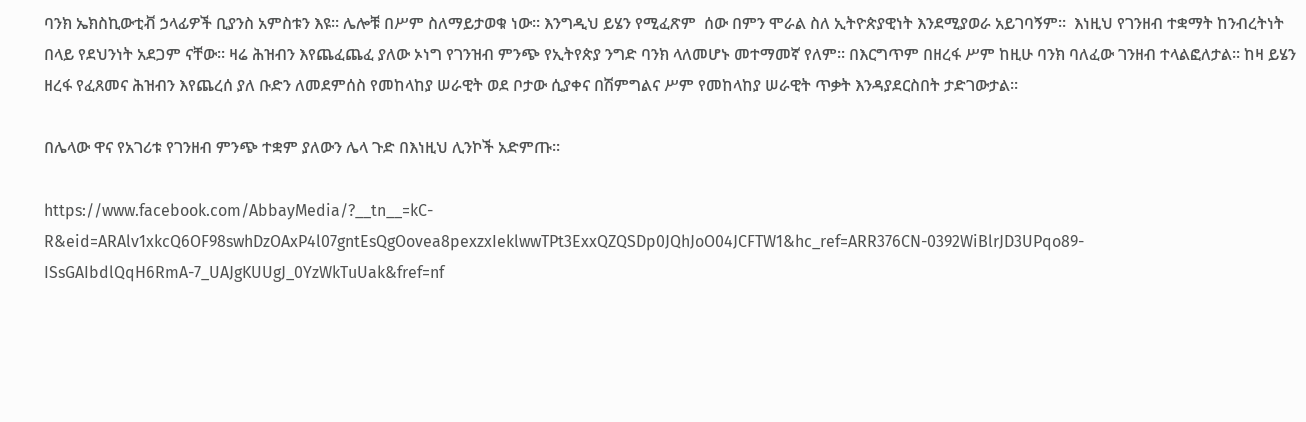ባንክ ኤክስኪውቲቭ ኃላፊዎች ቢያንስ አምስቱን እዩ፡፡ ሌሎቹ በሥም ስለማይታወቁ ነው፡፡ እንግዲህ ይሄን የሚፈጽም  ሰው በምን ሞራል ስለ ኢትዮጵያዊነት እንደሚያወራ አይገባኝም፡፡  እነዚህ የገንዘብ ተቋማት ከንብረትነት በላይ የደህንነት አደጋም ናቸው፡፡ ዛሬ ሕዝብን እየጨፈጨፈ ያለው ኦነግ የገንዝብ ምንጭ የኢትየጵያ ንግድ ባንክ ላለመሆኑ መተማመኛ የለም፡፡ በእርግጥም በዘረፋ ሥም ከዚሁ ባንክ ባለፈው ገንዘብ ተላልፎለታል፡፡ ከዛ ይሄን ዘረፋ የፈጸመና ሕዝብን እየጨረሰ ያለ ቡድን ለመደምሰስ የመከላከያ ሠራዊት ወደ ቦታው ሲያቀና በሽምግልና ሥም የመከላከያ ሠራዊት ጥቃት እንዳያደርስበት ታድገውታል፡፡

በሌላው ዋና የአገሪቱ የገንዘብ ምንጭ ተቋም ያለውን ሌላ ጉድ በእነዚህ ሊንኮች አድምጡ፡፡

https://www.facebook.com/AbbayMedia/?__tn__=kC-R&eid=ARAlv1xkcQ6OF98swhDzOAxP4l07gntEsQgOovea8pexzxIeklwwTPt3ExxQZQSDp0JQhJoO04JCFTW1&hc_ref=ARR376CN-0392WiBlrJD3UPqo89-ISsGAIbdlQqH6RmA-7_UAJgKUUgJ_0YzWkTuUak&fref=nf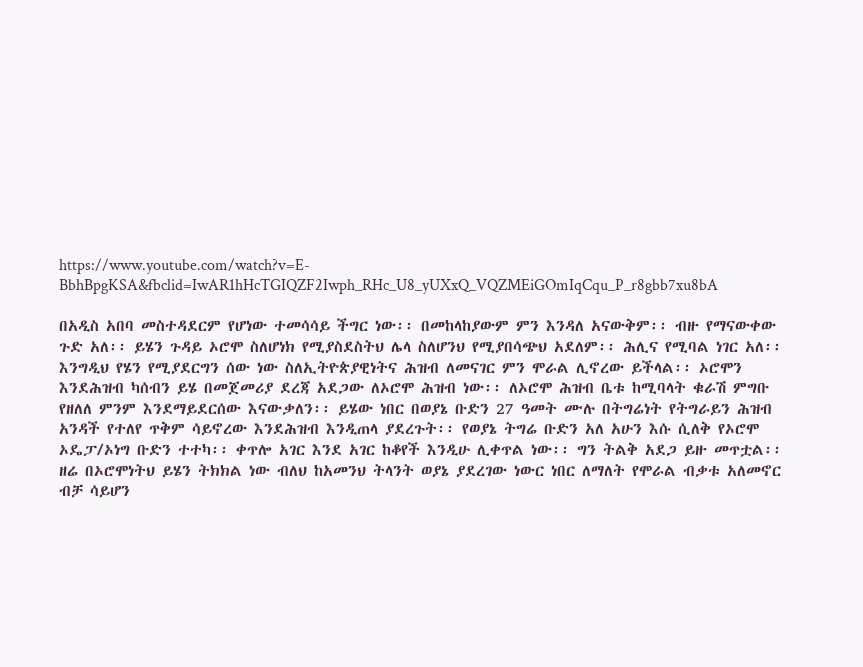https://www.youtube.com/watch?v=E-BbhBpgKSA&fbclid=IwAR1hHcTGIQZF2Iwph_RHc_U8_yUXxQ_VQZMEiGOmIqCqu_P_r8gbb7xu8bA

በአዲስ አበባ መስተዳደርም የሆነው ተመሳሳይ ችግር ነው፡፡ በመከላከያውም ምን እንዳለ አናውቅም፡፡ ብዙ የማናውቀው ጉድ አለ፡፡ ይሄን ጉዳይ ኦሮሞ ስለሆነክ የሚያስደስትህ ሌላ ስለሆንህ የሚያበሳጭህ አደለም፡፡ ሕሊና የሚባል ነገር አለ፡፡ እንግዲህ የሄን የሚያደርግን ሰው ነው ስለኢትዮጵያዊነትና ሕዝብ ለመናገር ምን ሞራል ሊኖረው ይችላል፡፡ ኦሮሞን እንደሕዝብ ካሰብን ይሄ በመጀመሪያ ደረጃ አደጋው ለኦሮሞ ሕዝብ ነው፡፡ ለኦሮሞ ሕዝብ ቤቱ ከሚባላት ቁራሽ ምግቡ የዘለለ ምንም እንደማይደርሰው እናውቃለን፡፡ ይሄው ነበር በወያኔ ቡድን 27 ዓመት ሙሉ በትግሬነት የትግራይን ሕዝብ አንዳች የተለየ ጥቅም ሳይኖረው እንደሕዝብ እንዲጠላ ያደረጉት፡፡ የወያኔ ትግሬ ቡድን አለ አሁን እሱ ሲለቅ የኦሮሞ ኦዴፓ/ኦነግ ቡድን ተተካ፡፡ ቀጥሎ አገር እንደ አገር ከቆየች እንዲሁ ሊቀጥል ነው፡፡ ግን ትልቅ አደጋ ይዙ መጥቷል፡፡ ዘሬ በኦሮሞነትህ ይሄን ትክክል ነው ብለህ ከአመንህ ትላንት ወያኔ ያደረገው ነውር ነበር ለማለት የሞራል ብቃቱ አለመኖር ብቻ ሳይሆን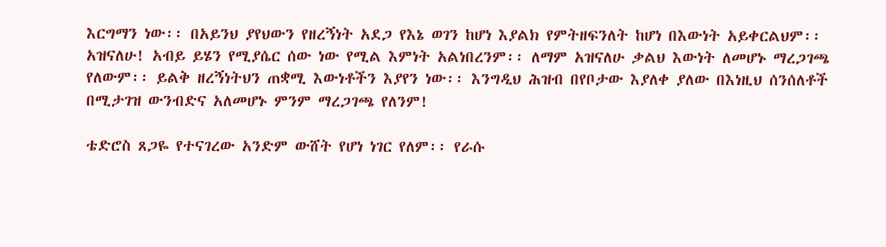እርግማን ነው፡፡ በአይንህ ያየህውን የዘረኝነት አደጋ የእኔ ወገን ከሆነ እያልክ የምትዘፍንለት ከሆነ በእውነት አይቀርልህም፡፡  አዝናለሁ! አብይ ይሄን የሚያሴር ሰው ነው የሚል እምነት አልነበረንም፡፡ ለማም አዝናለሁ ቃልህ እውነት ለመሆኑ ማረጋገጫ የለውም፡፡ ይልቅ ዘረኝነትህን ጠቋሚ እውነቶችን እያየን ነው፡፡ እንግዲህ ሕዝብ በየቦታው እያለቀ ያለው በእነዚህ ሰንሰለቶች በሚታገዝ ውንብድና አለመሆኑ ምንም ማረጋገጫ የለንም!

ቴድሮስ ጸጋዬ የተናገረው አንድም ውሸት የሆነ ነገር የለም፡፡ የራሱ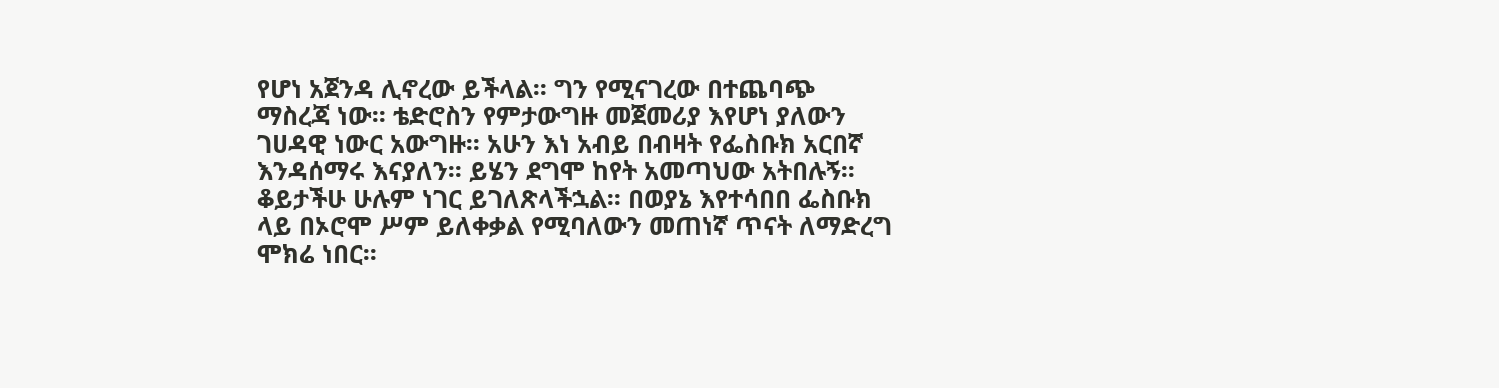የሆነ አጀንዳ ሊኖረው ይችላል፡፡ ግን የሚናገረው በተጨባጭ ማስረጃ ነው፡፡ ቴድሮስን የምታውግዙ መጀመሪያ እየሆነ ያለውን ገሀዳዊ ነውር አውግዙ፡፡ አሁን እነ አብይ በብዛት የፌስቡክ አርበኛ እንዳሰማሩ እናያለን፡፡ ይሄን ደግሞ ከየት አመጣህው አትበሉኝ፡፡ ቆይታችሁ ሁሉም ነገር ይገለጽላችኋል፡፡ በወያኔ እየተሳበበ ፌስቡክ ላይ በኦሮሞ ሥም ይለቀቃል የሚባለውን መጠነኛ ጥናት ለማድረግ ሞክሬ ነበር፡፡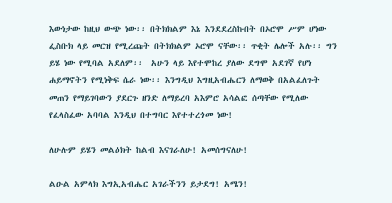እውነታው ከዚህ ውጭ ነው፡፡ በትክክልም እኔ እንደደረስኩበት በኦሮሞ ሥም ሆነው ፌስቡክ ላይ መርዝ የሚረጩት በትክክልም ኦሮሞ ናቸው፡፡ ጥቂት ሌሎች አሉ፡፡ ግን ይሄ ነው የሚባል አደለም፡፡  አሁን ላይ እየተሞከረ ያለው ደግሞ አደገኛ የሆነ ሐይማኖትን የሚነቅፍ ሴራ ነው፡፡ እንግዲህ እግዚአብሔርን ለማወቅ በአልፈለጉት መጠን የማይገባውን ያደርጉ ዘንድ ለማይረባ አእምሮ አሳልፎ ሰጣቸው የሚለው የፈላስፈው አባባል እንዲህ በተግባር እየተተረጎመ ነው!

ለሁሉም ይሄን መልዕክት ከልብ እናገራለሁ! አመሰግናለሁ!

ልዑል አምላክ እግኢአብሔር አገራችንን ይታደግ! አሜን!